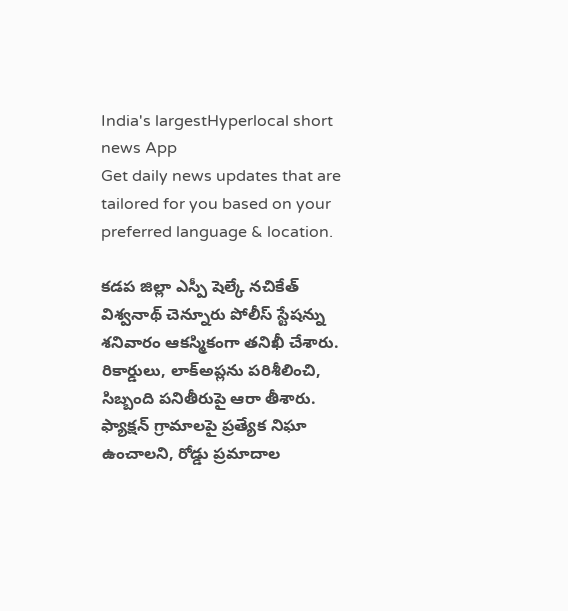India's largestHyperlocal short
news App
Get daily news updates that are tailored for you based on your preferred language & location.

కడప జిల్లా ఎస్పీ షెల్కే నచికేత్ విశ్వనాథ్ చెన్నూరు పోలీస్ స్టేషన్ను శనివారం ఆకస్మికంగా తనిఖీ చేశారు. రికార్డులు, లాక్అప్లను పరిశీలించి, సిబ్బంది పనితీరుపై ఆరా తీశారు. ఫ్యాక్షన్ గ్రామాలపై ప్రత్యేక నిఘా ఉంచాలని, రోడ్డు ప్రమాదాల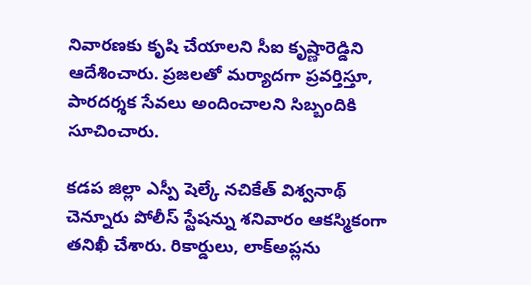నివారణకు కృషి చేయాలని సీఐ కృష్ణారెడ్డిని ఆదేశించారు. ప్రజలతో మర్యాదగా ప్రవర్తిస్తూ, పారదర్శక సేవలు అందించాలని సిబ్బందికి సూచించారు.

కడప జిల్లా ఎస్పీ షెల్కే నచికేత్ విశ్వనాథ్ చెన్నూరు పోలీస్ స్టేషన్ను శనివారం ఆకస్మికంగా తనిఖీ చేశారు. రికార్డులు, లాక్అప్లను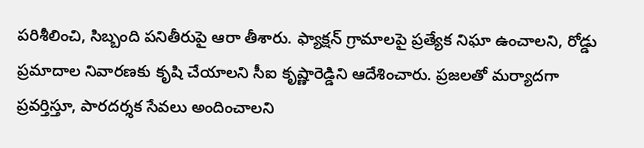పరిశీలించి, సిబ్బంది పనితీరుపై ఆరా తీశారు. ఫ్యాక్షన్ గ్రామాలపై ప్రత్యేక నిఘా ఉంచాలని, రోడ్డు ప్రమాదాల నివారణకు కృషి చేయాలని సీఐ కృష్ణారెడ్డిని ఆదేశించారు. ప్రజలతో మర్యాదగా ప్రవర్తిస్తూ, పారదర్శక సేవలు అందించాలని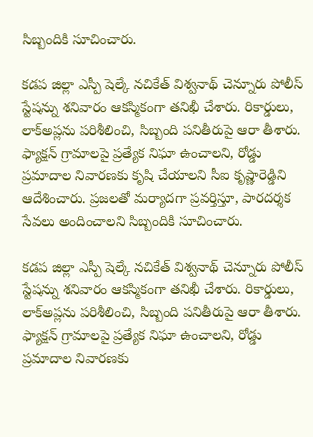సిబ్బందికి సూచించారు.

కడప జిల్లా ఎస్పీ షెల్కే నచికేత్ విశ్వనాథ్ చెన్నూరు పోలీస్ స్టేషన్ను శనివారం ఆకస్మికంగా తనిఖీ చేశారు. రికార్డులు, లాక్అప్లను పరిశీలించి, సిబ్బంది పనితీరుపై ఆరా తీశారు. ఫ్యాక్షన్ గ్రామాలపై ప్రత్యేక నిఘా ఉంచాలని, రోడ్డు ప్రమాదాల నివారణకు కృషి చేయాలని సీఐ కృష్ణారెడ్డిని ఆదేశించారు. ప్రజలతో మర్యాదగా ప్రవర్తిస్తూ, పారదర్శక సేవలు అందించాలని సిబ్బందికి సూచించారు.

కడప జిల్లా ఎస్పీ షెల్కే నచికేత్ విశ్వనాథ్ చెన్నూరు పోలీస్ స్టేషన్ను శనివారం ఆకస్మికంగా తనిఖీ చేశారు. రికార్డులు, లాక్అప్లను పరిశీలించి, సిబ్బంది పనితీరుపై ఆరా తీశారు. ఫ్యాక్షన్ గ్రామాలపై ప్రత్యేక నిఘా ఉంచాలని, రోడ్డు ప్రమాదాల నివారణకు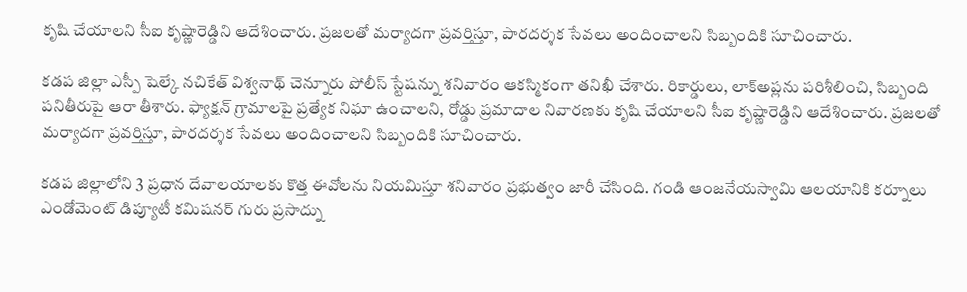కృషి చేయాలని సీఐ కృష్ణారెడ్డిని ఆదేశించారు. ప్రజలతో మర్యాదగా ప్రవర్తిస్తూ, పారదర్శక సేవలు అందించాలని సిబ్బందికి సూచించారు.

కడప జిల్లా ఎస్పీ షెల్కే నచికేత్ విశ్వనాథ్ చెన్నూరు పోలీస్ స్టేషన్ను శనివారం ఆకస్మికంగా తనిఖీ చేశారు. రికార్డులు, లాక్అప్లను పరిశీలించి, సిబ్బంది పనితీరుపై ఆరా తీశారు. ఫ్యాక్షన్ గ్రామాలపై ప్రత్యేక నిఘా ఉంచాలని, రోడ్డు ప్రమాదాల నివారణకు కృషి చేయాలని సీఐ కృష్ణారెడ్డిని ఆదేశించారు. ప్రజలతో మర్యాదగా ప్రవర్తిస్తూ, పారదర్శక సేవలు అందించాలని సిబ్బందికి సూచించారు.

కడప జిల్లాలోని 3 ప్రధాన దేవాలయాలకు కొత్త ఈవోలను నియమిస్తూ శనివారం ప్రభుత్వం జారీ చేసింది. గండి ఆంజనేయస్వామి ఆలయానికి కర్నూలు ఎండోమెంట్ డిప్యూటీ కమిషనర్ గురు ప్రసాద్ను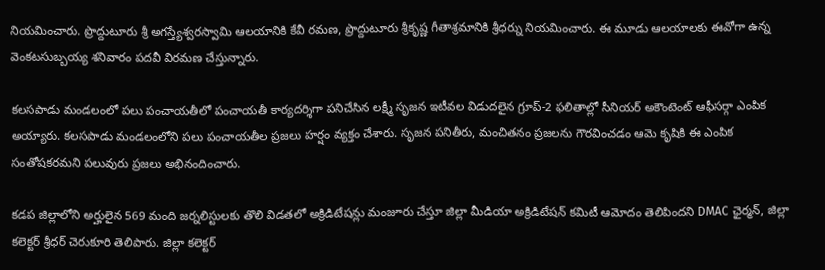నియమించారు. ప్రొద్దుటూరు శ్రీ అగస్త్యేశ్వరస్వామి ఆలయానికి కేవీ రమణ, ప్రొద్దుటూరు శ్రీకృష్ణ గీతాశ్రమానికి శ్రీధర్ను నియమించారు. ఈ మూడు ఆలయాలకు ఈవోగా ఉన్న వెంకటసుబ్బయ్య శనివారం పదవీ విరమణ చేస్తున్నారు.

కలసపాడు మండలంలో పలు పంచాయతీలో పంచాయతీ కార్యదర్శిగా పనిచేసిన లక్ష్మీ సృజన ఇటీవల విడుదలైన గ్రూప్-2 ఫలితాల్లో సీనియర్ అకౌంటెంట్ ఆఫీసర్గా ఎంపిక అయ్యారు. కలసపాడు మండలంలోని పలు పంచాయతీల ప్రజలు హర్షం వ్యక్తం చేశారు. సృజన పనితీరు, మంచితనం ప్రజలను గౌరవించడం ఆమె కృషికి ఈ ఎంపిక సంతోషకరమని పలువురు ప్రజలు అభినందించారు.

కడప జిల్లాలోని అర్హులైన 569 మంది జర్నలిస్టులకు తొలి విడతలో అక్రిడిటేషన్లు మంజూరు చేస్తూ జిల్లా మీడియా అక్రిడిటేషన్ కమిటీ ఆమోదం తెలిపిందని DMAC ఛైర్మన్, జిల్లా కలెక్టర్ శ్రీధర్ చెరుకూరి తెలిపారు. జిల్లా కలెక్టర్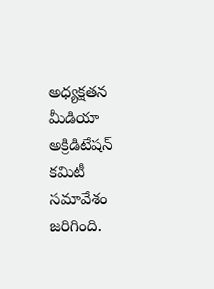అధ్యక్షతన మీడియా అక్రిడిటేషన్ కమిటీ సమావేశం జరిగింది.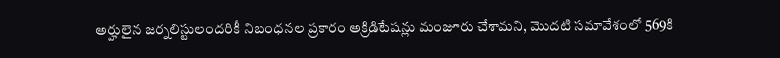అర్హులైన జర్నలిస్టులందరికీ నిబంధనల ప్రకారం అక్రిడిటేషన్లు మంజూరు చేశామని, మొదటి సమావేశంలో 569కి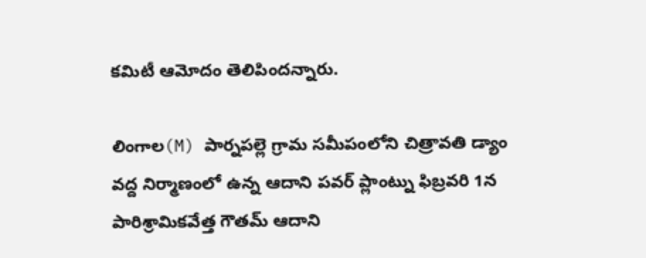కమిటీ ఆమోదం తెలిపిందన్నారు.

లింగాల(M) పార్నపల్లె గ్రామ సమీపంలోని చిత్రావతి డ్యాం వద్ద నిర్మాణంలో ఉన్న ఆదాని పవర్ ప్లాంట్ను ఫిబ్రవరి 1న పారిశ్రామికవేత్త గౌతమ్ ఆదాని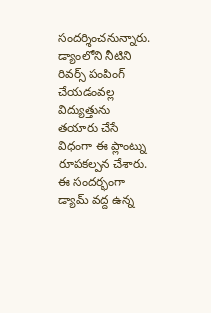సందర్శించనున్నారు. డ్యాంలోని నీటిని రివర్స్ పంపింగ్ చేయడంవల్ల విద్యుత్తును తయారు చేసే విధంగా ఈ ప్లాంట్ను రూపకల్పన చేశారు. ఈ సందర్భంగా డ్యామ్ వద్ద ఉన్న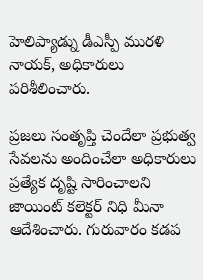హెలిప్యాడ్ను డీఎస్పీ మురళి నాయక్, అధికారులు పరిశీలించారు.

ప్రజలు సంతృప్తి చెందేలా ప్రభుత్వ సేవలను అందించేలా అధికారులు ప్రత్యేక దృష్టి సారించాలని జాయింట్ కలెక్టర్ నిధి మీనా ఆదేశించారు. గురువారం కడప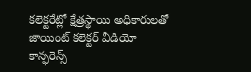కలెక్టరేట్లో క్షేత్రస్థాయి అధికారులతో జాయింట్ కలెక్టర్ వీడియో కాన్ఫరెన్స్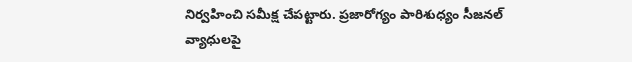నిర్వహించి సమీక్ష చేపట్టారు. ప్రజారోగ్యం పారిశుధ్యం సీజనల్ వ్యాధులపై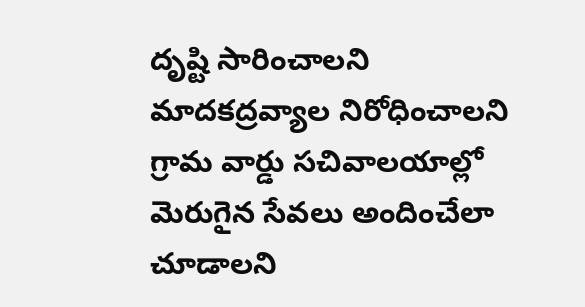దృష్టి సారించాలని మాదకద్రవ్యాల నిరోధించాలని గ్రామ వార్డు సచివాలయాల్లో మెరుగైన సేవలు అందించేలా చూడాలని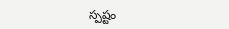స్పష్టం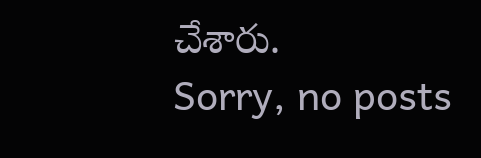చేశారు.
Sorry, no posts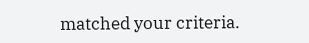matched your criteria.